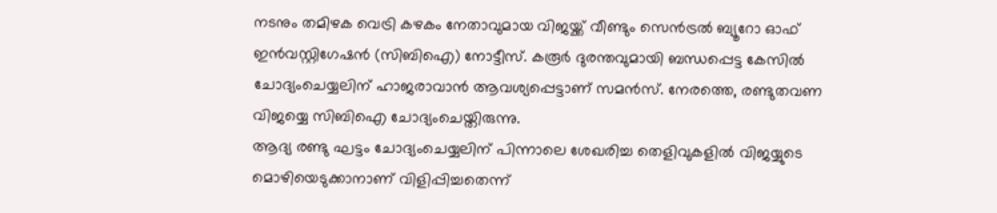നടനും തമിഴക വെട്രി കഴകം നേതാവുമായ വിജയ്ക്ക് വീണ്ടും സെൻട്രൽ ബ്യൂറോ ഓഫ് ഇൻവസ്റ്റിഗേഷൻ (സിബിഐ) നോട്ടീസ്. കരൂർ ദുരന്തവുമായി ബന്ധപ്പെട്ട കേസിൽ ചോദ്യംചെയ്യലിന് ഹാജരാവാൻ ആവശ്യപ്പെട്ടാണ് സമൻസ്. നേരത്തെ, രണ്ടുതവണ വിജയ്യെ സിബിഐ ചോദ്യംചെയ്തിരുന്നു.
ആദ്യ രണ്ടു ഘട്ടം ചോദ്യംചെയ്യലിന് പിന്നാലെ ശേഖരിച്ച തെളിവുകളിൽ വിജയ്യുടെ മൊഴിയെടുക്കാനാണ് വിളിപ്പിച്ചതെന്ന്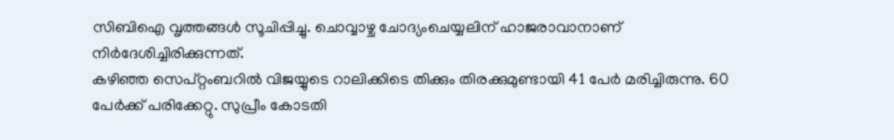സിബിഐ വൃത്തങ്ങൾ സൂചിപ്പിച്ചു. ചൊവ്വാഴ്ച ചോദ്യംചെയ്യലിന് ഹാജരാവാനാണ് നിർദേശിച്ചിരിക്കുന്നത്.
കഴിഞ്ഞ സെപ്റ്റംബറിൽ വിജയ്യുടെ റാലിക്കിടെ തിക്കും തിരക്കുമുണ്ടായി 41 പേർ മരിച്ചിരുന്നു. 60 പേർക്ക് പരിക്കേറ്റു. സുപ്രീം കോടതി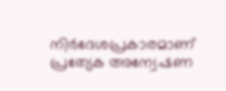നിർദേശപ്രകാരമാണ് പ്രത്യേക അന്വേഷണ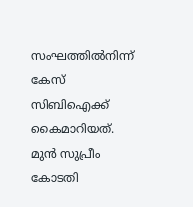സംഘത്തിൽനിന്ന് കേസ് സിബിഐക്ക് കൈമാറിയത്. മുൻ സുപ്രീം കോടതി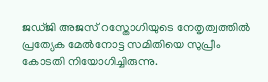ജഡ്ജി അജസ് റസ്തോഗിയുടെ നേതൃത്വത്തിൽ പ്രത്യേക മേൽനോട്ട സമിതിയെ സുപ്രീം കോടതി നിയോഗിച്ചിരുന്നു.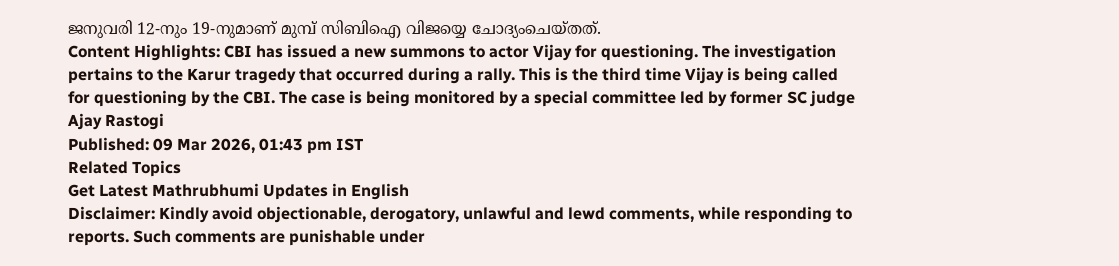ജനുവരി 12-നും 19-നുമാണ് മുമ്പ് സിബിഐ വിജയ്യെ ചോദ്യംചെയ്തത്.
Content Highlights: CBI has issued a new summons to actor Vijay for questioning. The investigation pertains to the Karur tragedy that occurred during a rally. This is the third time Vijay is being called for questioning by the CBI. The case is being monitored by a special committee led by former SC judge Ajay Rastogi
Published: 09 Mar 2026, 01:43 pm IST
Related Topics
Get Latest Mathrubhumi Updates in English
Disclaimer: Kindly avoid objectionable, derogatory, unlawful and lewd comments, while responding to reports. Such comments are punishable under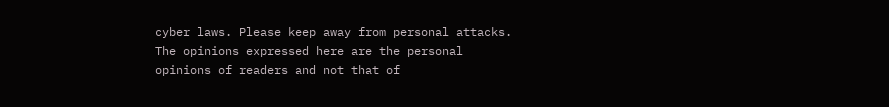cyber laws. Please keep away from personal attacks. The opinions expressed here are the personal opinions of readers and not that of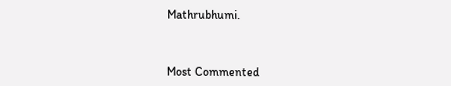Mathrubhumi.



Most Commented